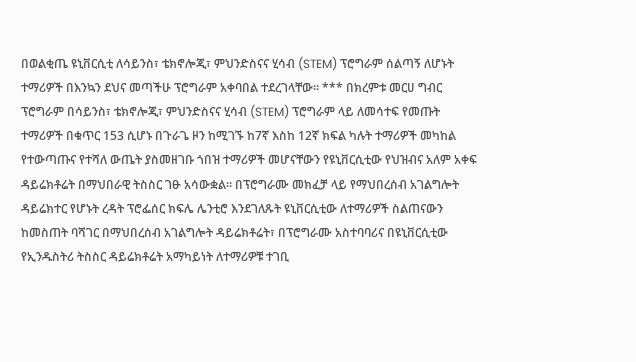በወልቂጤ ዩኒቨርሲቲ ለሳይንስ፣ ቴክኖሎጂ፣ ምህንድስናና ሂሳብ (STEM) ፕሮግራም ሰልጣኝ ለሆኑት ተማሪዎች በእንኳን ደህና መጣችሁ ፕሮግራም አቀባበል ተደረገላቸው። *** በክረምቱ መርሀ ግብር ፕሮግራም በሳይንስ፣ ቴክኖሎጂ፣ ምህንድስናና ሂሳብ (STEM) ፕሮግራም ላይ ለመሳተፍ የመጡት ተማሪዎች በቁጥር 153 ሲሆኑ በጉራጌ ዞን ከሚገኙ ከ7ኛ እስከ 12ኛ ክፍል ካሉት ተማሪዎች መካከል የተውጣጡና የተሻለ ውጤት ያስመዘገቡ ጎበዝ ተማሪዎች መሆናቸውን የዩኒቨርሲቲው የህዝብና አለም አቀፍ ዳይሬክቶሬት በማህበራዊ ትስስር ገፁ አሳውቋል፡፡ በፕሮግራሙ መክፈቻ ላይ የማህበረሰብ አገልግሎት ዳይሬክተር የሆኑት ረዳት ፕሮፌሰር ክፍሌ ሌንቲሮ እንደገለጹት ዩኒቨርሲቲው ለተማሪዎች ስልጠናውን ከመስጠት ባሻገር በማህበረሰብ አገልግሎት ዳይሬክቶሬት፣ በፕሮግራሙ አስተባባሪና በዩኒቨርሲቲው የኢንዱስትሪ ትስስር ዳይሬክቶሬት አማካይነት ለተማሪዎቹ ተገቢ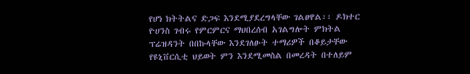የሆነ ክትትልና ድጋፍ እንደሚያደረግላቸው ገልፀዋል፡፡ ዶክተር ዮሀንስ ገብሩ የምርምርና ማህበረሰብ አገልግሎት ምክትል ፕሬዝዳንት በበኩላቸው እንደገለፁት ተማሪዎች በቆይታቸው የዩኒቨርሲቲ ህይወት ምን እንደሚመስል በመረዳት በተለይም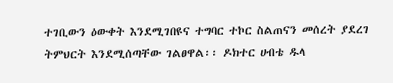ተገቢውን ዕውቀት እንደሚገበዩና ተግባር ተኮር ስልጠናን መሰረት ያደረገ ትምህርት እንደሚሰጣቸው ገልፀዋል፡፡ ዶክተር ሀብቴ ዱላ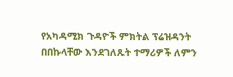የአካዳሚክ ጉዳዮች ምክትል ፕሬዝዳንት በበኩላቸው እንደገለጹት ተማሪዎች ለምን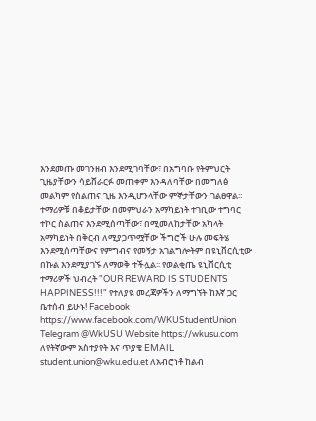እንደመጡ መገንዘብ እንደሚገባቸው፣ በአግባቡ የትምህርት ጊዜያቸውን ሳይሸራርፉ መጠቀም እንዳለባቸው በመግለፅ መልካም የስልጠና ጊዜ እንዲሆንላቸው ምኞታቸውን ገልፀዋል፡፡ ተማሪዎቹ በቆይታቸው በመምህራን አማካይነት ተገቢው ተግባር ተኮር ስልጠና እንደሚሰጣቸው፣ በሚመለከታቸው አካላት አማካይነት በቅርብ ለሚያጋጥሟቸው ችግሮች ሁሉ መፍትሄ እንደሚሰጣቸውና የምግብና የመኝታ አገልግሎትም በዩኒቨርሲቲው በኩል እንደሚያገኙ ለማወቅ ተችሏል፡፡ የወልቂጤ ዩኒቨርሲቲ ተማሪዎች ህብረት "OUR REWARD IS STUDENTS HAPPINESS!!!" የተለያዩ መረጃዎችን ለማግኘት ከእኛ ጋር ቤተሰብ ይሁኑ! Facebook https://www.facebook.com/WKUStudentUnion Telegram @WkUSU Website https://wkusu.com ለየትኛውም አስተያየት እና ጥያቄ EMAIL student.union@wku.edu.et ለአብሮነቶ ከልብ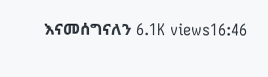እናመሰግናለን 6.1K views16:46